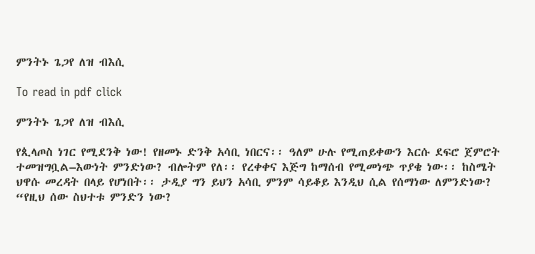ምንትኑ ጌጋየ ለዝ ብእሲ

To read in pdf click

ምንትኑ ጌጋየ ለዝ ብእሲ

የጲላጦስ ነገር የሚደንቅ ነው! የዘመኑ ድንቅ አሳቢ ነበርና፡፡ ዓለም ሁሉ የሚጠይቀውን እርሱ ደፍሮ ጀምሮት ተመዝግቧል–እውነት ምንድነው? ብሎትም የለ፡፡ የረቀቀና እጅግ ከማሰብ የሚመነጭ ጥያቄ ነው፡፡ ከስሜት ህዋሱ መረዳት በላይ የሆነበት፡፡ ታዲያ ግን ይህን አሳቢ ምንም ሳይቆይ እንዲህ ሲል የሰማነው ለምንድነው? “የዚህ ሰው ስህተቱ ምንድን ነው?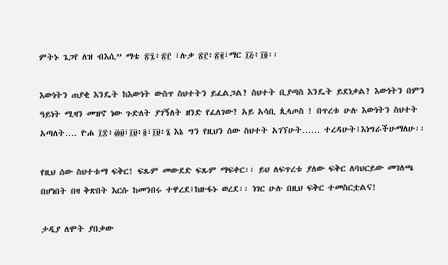ምትኑ ጌጋየ ለዝ ብእሲ” ማቴ ፳፯፥፳፫ ፣ሉቃ ፳፫፥፳፪፣ማር ፲፭፥፲፬፡፡

እውነትን ጠያቂ እንዴት ከእውነት ውስጥ ስህተትን ይፈልጋል? ስህተት ቢያጣስ እንዴት ይደነቃል? እውነትን በምን ዓይነት ሚዛን መዝኖ ነው ጉድለት ያገኝለት ዘንድ የፈለገው? አይ አሳቢ ጲላጦስ ! በጥረቱ ሁሉ እውነትን ስህተት አጣለት…. ዮሐ ፲፰፥፴፱፣፲፱፥፬፣፲፱፥፮ እኔ ግን የዚህን ሰው ስህተት አገኘሁት…… ተረዳሁት፤እነግራችሁማለሁ፡፡

የዚህ ሰው ስህተቱማ ፍቅር! ፍጹም መውደድ ፍጹም ማፍቀር፡፡ ይህ ለፍጥረቱ ያለው ፍቅር ለባህርይው መገለጫ በሆነበት በዛ ቅጽበት እርሱ ከመንበሩ ተዋረደ፤ከዙፋኑ ወረደ፡፡ ነገር ሁሉ በዚህ ፍቅር ተመስርቷልና!

ታዲያ ለሞት ያበቃው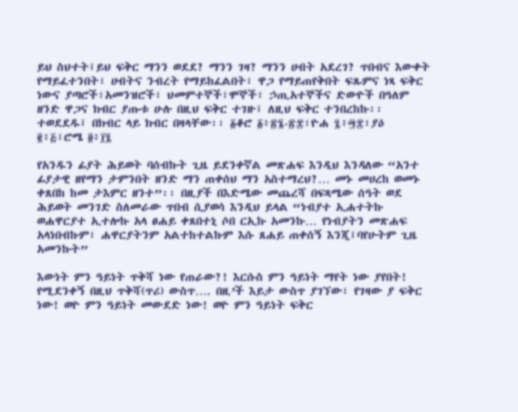ይህ ስህተት፤ይህ ፍቅር ማንን ወደደ? ማንን ገዛ? ማንን ሀብት አደረገ? ጥበብና እውቀት የማይፈተንበት፣ ሀብትና ንብረት የማይከፈልበት፣ ዋጋ የማይጠየቅበት ፍጹምና ነጻ ፍቅር ነውና ያጣሮች፣አመንዝሮች፣ ህመምተኞች፣ሞኞች፣ ኃጢአተኞችና ድውዮች በዓለም ዘንድ ዋጋና ክብር ያጡቱ ሁሉ በዚህ ፍቅር ተገዙ፤ ለዚህ ፍቅር ተንበረከኩ፡፡ ተወደደዱ፤ በክብር ላይ ክብር በዛላቸው፡፡ ፩ቆሮ ፩፥፳፮-፳፰፣ዮሐ ፯፥፵፰፣ያዕ ፪፥፭፣ሮሜ ፬፥፲፯

የአንዱን ፊያት ሕይወት ባሰብኩት ጊዜ ይደንቀኛል መጽሐፍ እንዲህ እንዳለው “አንተ ፊያታዊ ዘየማን ታምንበት ዘንድ ማን ጠቀሰህ ማን አስተማረህ?… መኑ መሀረከ ወመኑ ቀጸበከ ከመ ታእምር ዘንተ”፡፡ በዚያች በእድሜው መጨረሻ በፍጻሜው ሰዓት ወደ ሕይወት መንገድ ስለመራው ጥበብ ሲያወሳ እንዲህ ይላል “ነብያተ ኢሐተትኩ ወሐዋርያተ ኢተሎኩ አላ ፀሐይ ቀጸበተኒ ሶበ ርኢኩ አመንኩ… የነብያትን መጽሐፍ አላነበብኩም፣ ሐዋርያትንም አልተከተልኩም እሱ ጸሐይ ጠቀሰኝ እንጂ፤ባየሁትም ጊዜ አመንኩት”

እውነት ምን ዓይነት ጥቅሻ ነው የጠራው?! እርሱስ ምን ዓይነት ማየት ነው ያየበት! የሚደንቀኝ በዚህ ጥቅሻ(ጥሪ) ውስጥ…. በዚ’ች እይታ ውስጥ ያገኘው፣ የገዛው ያ ፍቅር ነው! ወዮ ምን ዓይነት መውደድ ነው! ወዮ ምን ዓይነት ፍቅር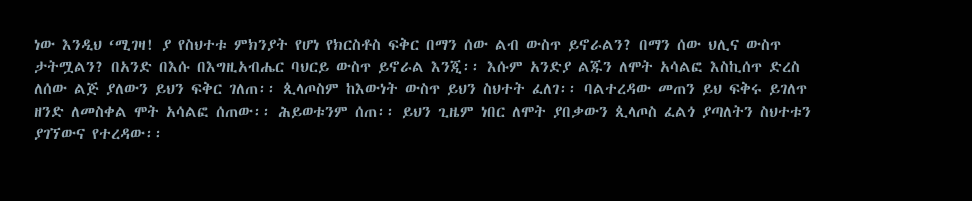ነው እንዲህ ‘ሚገዛ! ያ የስህተቱ ምክንያት የሆነ የክርስቶስ ፍቅር በማን ሰው ልብ ውስጥ ይኖራልን? በማን ሰው ህሊና ውስጥ ታትሟልን? በአንድ በእሱ በእግዚአብሔር ባህርይ ውስጥ ይኖራል እንጂ፡፡ እሱም አንድያ ልጁን ለሞት አሳልፎ እስኪሰጥ ድረስ ለሰው ልጅ ያለውን ይህን ፍቅር ገለጠ፡፡ ጲላጦስም ከእውነት ውስጥ ይህን ስህተት ፈለገ፡፡ ባልተረዳው መጠን ይህ ፍቅሩ ይገለጥ ዘንድ ለመስቀል ሞት አሳልፎ ሰጠው፡፡ ሕይወቱንም ሰጠ፡፡ ይህን ጊዜም ነበር ለሞት ያበቃውን ጲላጦስ ፈልጎ ያጣለትን ስህተቱን ያገኘውና የተረዳው፡፡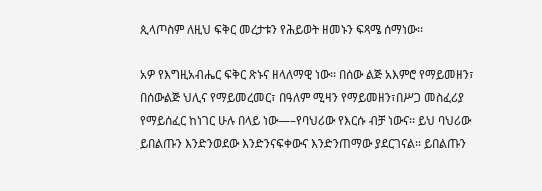ጲላጦስም ለዚህ ፍቅር መረታቱን የሕይወት ዘመኑን ፍጻሜ ሰማነው፡፡

አዎ የእግዚአብሔር ፍቅር ጽኑና ዘላለማዊ ነው፡፡ በሰው ልጅ አእምሮ የማይመዘን፣ በሰውልጅ ህሊና የማይመረመር፣ በዓለም ሚዛን የማይመዘን፣በሥጋ መስፈሪያ የማይሰፈር ከነገር ሁሉ በላይ ነው—–የባህሪው የእርሱ ብቻ ነውና፡፡ ይህ ባህሪው ይበልጡን እንድንወደው እንድንናፍቀውና እንድንጠማው ያደርገናል፡፡ ይበልጡን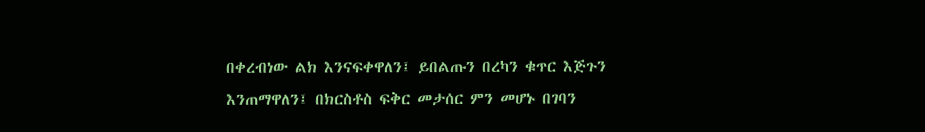በቀረብነው ልክ እንናፍቀዋለን፤ ይበልጡን በረካን ቁጥር እጅጉን እንጠማዋለን፤ በክርስቶስ ፍቅር መታሰር ምን መሆኑ በገባን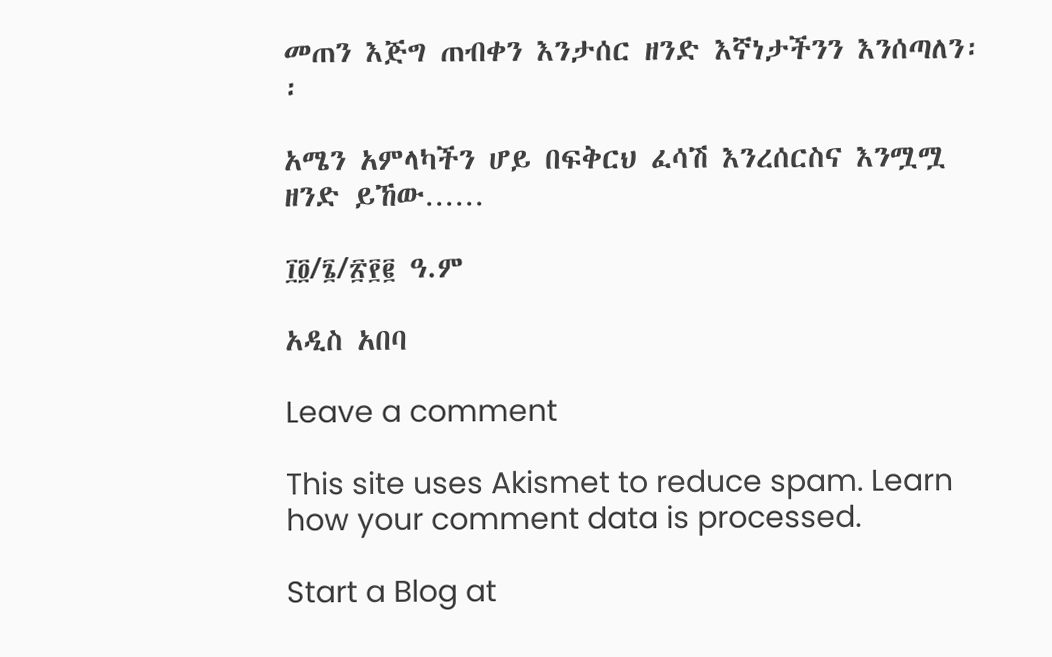መጠን እጅግ ጠብቀን እንታሰር ዘንድ እኛነታችንን እንሰጣለን፡፡

አሜን አምላካችን ሆይ በፍቅርህ ፈሳሽ እንረሰርስና እንሟሟ ዘንድ ይኸው……

፲፬/፮/፳፻፪ ዓ.ም

አዲስ አበባ

Leave a comment

This site uses Akismet to reduce spam. Learn how your comment data is processed.

Start a Blog at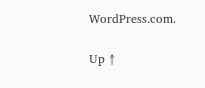WordPress.com.

Up ↑